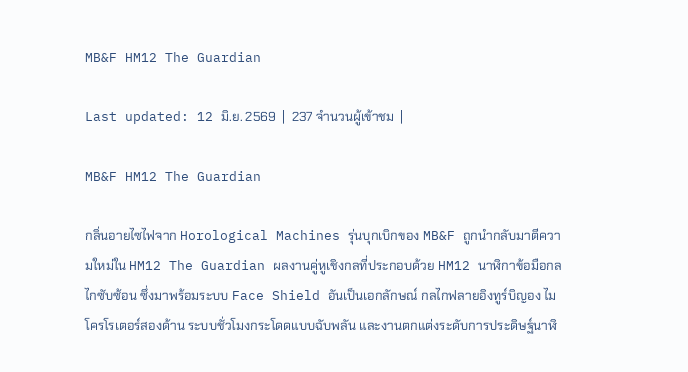MB&F HM12 The Guardian

Last updated: 12 มิ.ย. 2569  |  237 จำนวนผู้เข้าชม  |

MB&F HM12 The Guardian

กลิ่นอายไซไฟจาก Horological Machines รุ่นบุกเบิกของ MB&F ถูกนำกลับมาตีความใหม่ใน HM12 The Guardian ผลงานคู่หูเชิงกลที่ประกอบด้วย HM12 นาฬิกาข้อมือกลไกซับซ้อน ซึ่งมาพร้อมระบบ Face Shield อันเป็นเอกลักษณ์ กลไกฟลายอิงทูร์บิญอง ไมโครโรเตอร์สองด้าน ระบบชั่วโมงกระโดดแบบฉับพลัน และงานตกแต่งระดับการประดิษฐ์นาฬิ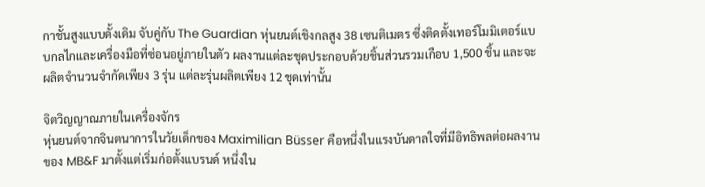กาชั้นสูงแบบดั้งเดิม จับคู่กับ The Guardian หุ่นยนต์เชิงกลสูง 38 เซนติเมตร ซึ่งติดตั้งเทอร์โมมิเตอร์แบบกลไกและเครื่องมือที่ซ่อนอยู่ภายในตัว ผลงานแต่ละชุดประกอบด้วยชิ้นส่วนรวมเกือบ 1,500 ชิ้น และจะผลิตจำนวนจำกัดเพียง 3 รุ่น แต่ละรุ่นผลิตเพียง 12 ชุดเท่านั้น

จิตวิญญาณภายในเครื่องจักร
หุ่นยนต์จากจินตนาการในวัยเด็กของ Maximilian Büsser คือหนึ่งในแรงบันดาลใจที่มีอิทธิพลต่อผลงานของ MB&F มาตั้งแต่เริ่มก่อตั้งแบรนด์ หนึ่งใน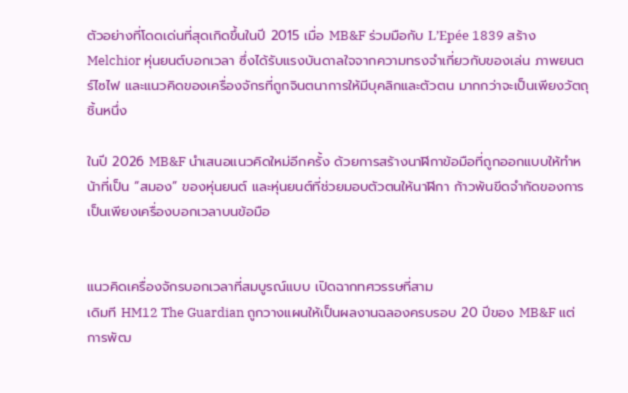ตัวอย่างที่โดดเด่นที่สุดเกิดขึ้นในปี 2015 เมื่อ MB&F ร่วมมือกับ L’Epée 1839 สร้าง Melchior หุ่นยนต์บอกเวลา ซึ่งได้รับแรงบันดาลใจจากความทรงจำเกี่ยวกับของเล่น ภาพยนตร์ไซไฟ และแนวคิดของเครื่องจักรที่ถูกจินตนาการให้มีบุคลิกและตัวตน มากกว่าจะเป็นเพียงวัตถุชิ้นหนึ่ง

ในปี 2026 MB&F นำเสนอแนวคิดใหม่อีกครั้ง ด้วยการสร้างนาฬิกาข้อมือที่ถูกออกแบบให้ทำหน้าที่เป็น “สมอง” ของหุ่นยนต์ และหุ่นยนต์ที่ช่วยมอบตัวตนให้นาฬิกา ก้าวพ้นขีดจำกัดของการเป็นเพียงเครื่องบอกเวลาบนข้อมือ


แนวคิดเครื่องจักรบอกเวลาที่สมบูรณ์แบบ เปิดฉากทศวรรษที่สาม
เดิมที HM12 The Guardian ถูกวางแผนให้เป็นผลงานฉลองครบรอบ 20 ปีของ MB&F แต่การพัฒ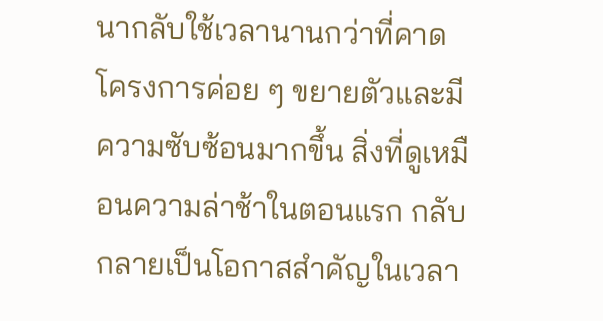นากลับใช้เวลานานกว่าที่คาด โครงการค่อย ๆ ขยายตัวและมีความซับซ้อนมากขึ้น สิ่งที่ดูเหมือนความล่าช้าในตอนแรก กลับกลายเป็นโอกาสสำคัญในเวลา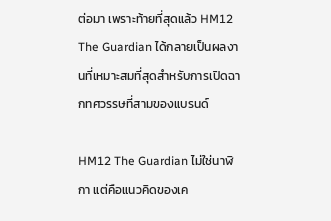ต่อมา เพราะท้ายที่สุดแล้ว HM12 The Guardian ได้กลายเป็นผลงานที่เหมาะสมที่สุดสำหรับการเปิดฉากทศวรรษที่สามของแบรนด์

HM12 The Guardian ไม่ใช่นาฬิกา แต่คือแนวคิดของเค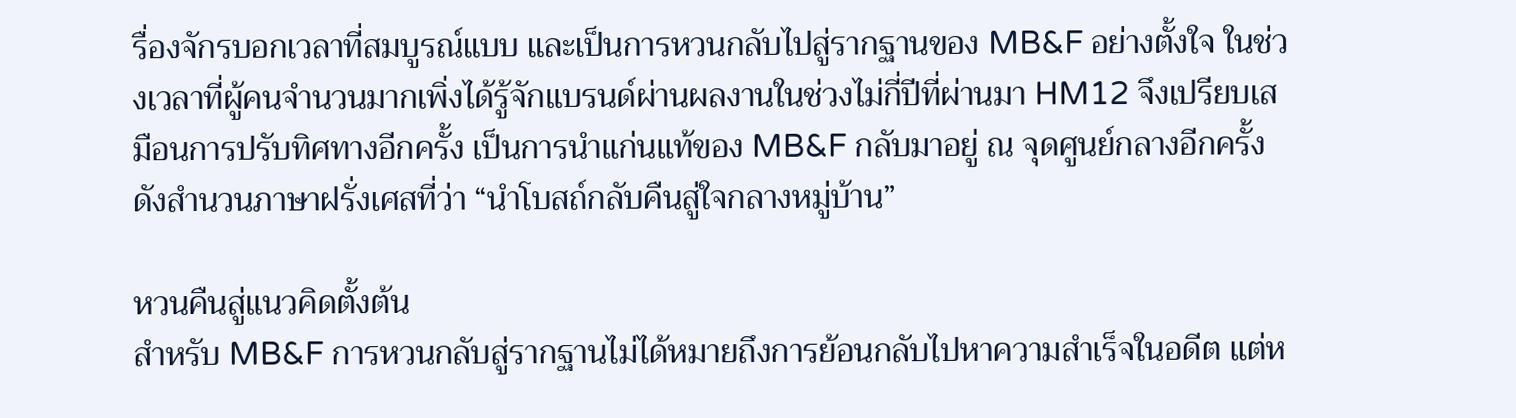รื่องจักรบอกเวลาที่สมบูรณ์แบบ และเป็นการหวนกลับไปสู่รากฐานของ MB&F อย่างตั้งใจ ในช่วงเวลาที่ผู้คนจำนวนมากเพิ่งได้รู้จักแบรนด์ผ่านผลงานในช่วงไม่กี่ปีที่ผ่านมา HM12 จึงเปรียบเสมือนการปรับทิศทางอีกครั้ง เป็นการนำแก่นแท้ของ MB&F กลับมาอยู่ ณ จุดศูนย์กลางอีกครั้ง ดังสำนวนภาษาฝรั่งเศสที่ว่า “นำโบสถ์กลับคืนสู่ใจกลางหมู่บ้าน”

หวนคืนสู่แนวคิดตั้งต้น
สำหรับ MB&F การหวนกลับสู่รากฐานไม่ได้หมายถึงการย้อนกลับไปหาความสำเร็จในอดีต แต่ห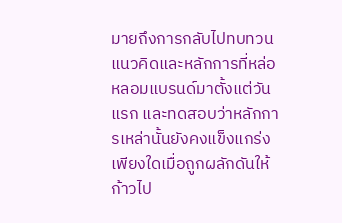มายถึงการกลับไปทบทวนแนวคิดและหลักการที่หล่อหลอมแบรนด์มาตั้งแต่วันแรก และทดสอบว่าหลักการเหล่านั้นยังคงแข็งแกร่งเพียงใดเมื่อถูกผลักดันให้ก้าวไป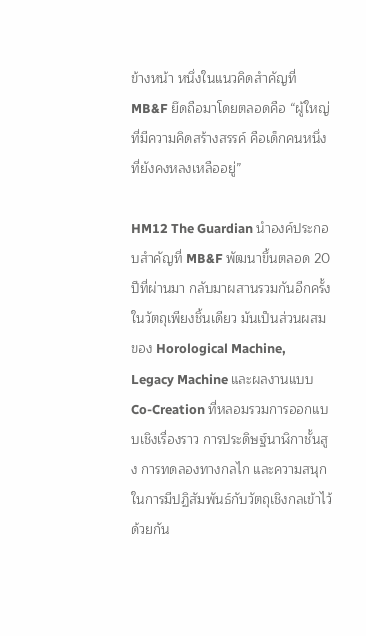ข้างหน้า หนึ่งในแนวคิดสำคัญที่ MB&F ยึดถือมาโดยตลอดคือ “ผู้ใหญ่ที่มีความคิดสร้างสรรค์ คือเด็กคนหนึ่งที่ยังคงหลงเหลืออยู่”

HM12 The Guardian นำองค์ประกอบสำคัญที่ MB&F พัฒนาขึ้นตลอด 20 ปีที่ผ่านมา กลับมาผสานรวมกันอีกครั้งในวัตถุเพียงชิ้นเดียว มันเป็นส่วนผสมของ Horological Machine, Legacy Machine และผลงานแบบ Co-Creation ที่หลอมรวมการออกแบบเชิงเรื่องราว การประดิษฐ์นาฬิกาชั้นสูง การทดลองทางกลไก และความสนุกในการมีปฏิสัมพันธ์กับวัตถุเชิงกลเข้าไว้ด้วยกัน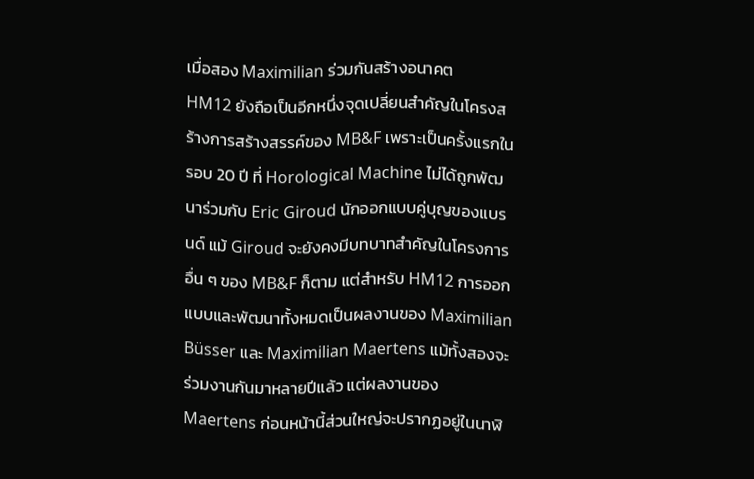เมื่อสอง Maximilian ร่วมกันสร้างอนาคต
HM12 ยังถือเป็นอีกหนึ่งจุดเปลี่ยนสำคัญในโครงสร้างการสร้างสรรค์ของ MB&F เพราะเป็นครั้งแรกในรอบ 20 ปี ที่ Horological Machine ไม่ได้ถูกพัฒนาร่วมกับ Eric Giroud นักออกแบบคู่บุญของแบรนด์ แม้ Giroud จะยังคงมีบทบาทสำคัญในโครงการอื่น ๆ ของ MB&F ก็ตาม แต่สำหรับ HM12 การออกแบบและพัฒนาทั้งหมดเป็นผลงานของ Maximilian Büsser และ Maximilian Maertens แม้ทั้งสองจะร่วมงานกันมาหลายปีแล้ว แต่ผลงานของ Maertens ก่อนหน้านี้ส่วนใหญ่จะปรากฏอยู่ในนาฬิ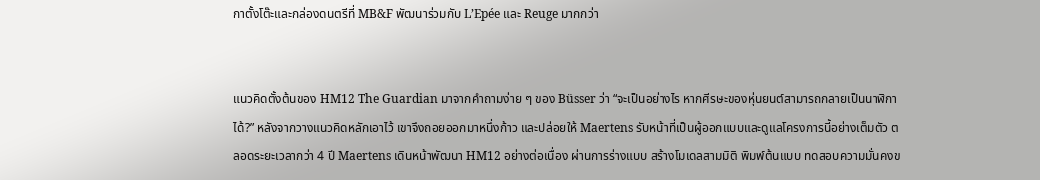กาตั้งโต๊ะและกล่องดนตรีที่ MB&F พัฒนาร่วมกับ L’Epée และ Reuge มากกว่า


แนวคิดตั้งต้นของ HM12 The Guardian มาจากคำถามง่าย ๆ ของ Büsser ว่า “จะเป็นอย่างไร หากศีรษะของหุ่นยนต์สามารถกลายเป็นนาฬิกาได้?” หลังจากวางแนวคิดหลักเอาไว้ เขาจึงถอยออกมาหนึ่งก้าว และปล่อยให้ Maertens รับหน้าที่เป็นผู้ออกแบบและดูแลโครงการนี้อย่างเต็มตัว ตลอดระยะเวลากว่า 4 ปี Maertens เดินหน้าพัฒนา HM12 อย่างต่อเนื่อง ผ่านการร่างแบบ สร้างโมเดลสามมิติ พิมพ์ต้นแบบ ทดสอบความมั่นคงข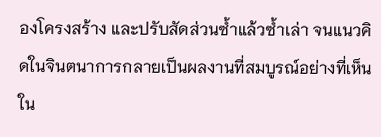องโครงสร้าง และปรับสัดส่วนซ้ำแล้วซ้ำเล่า จนแนวคิดในจินตนาการกลายเป็นผลงานที่สมบูรณ์อย่างที่เห็นใน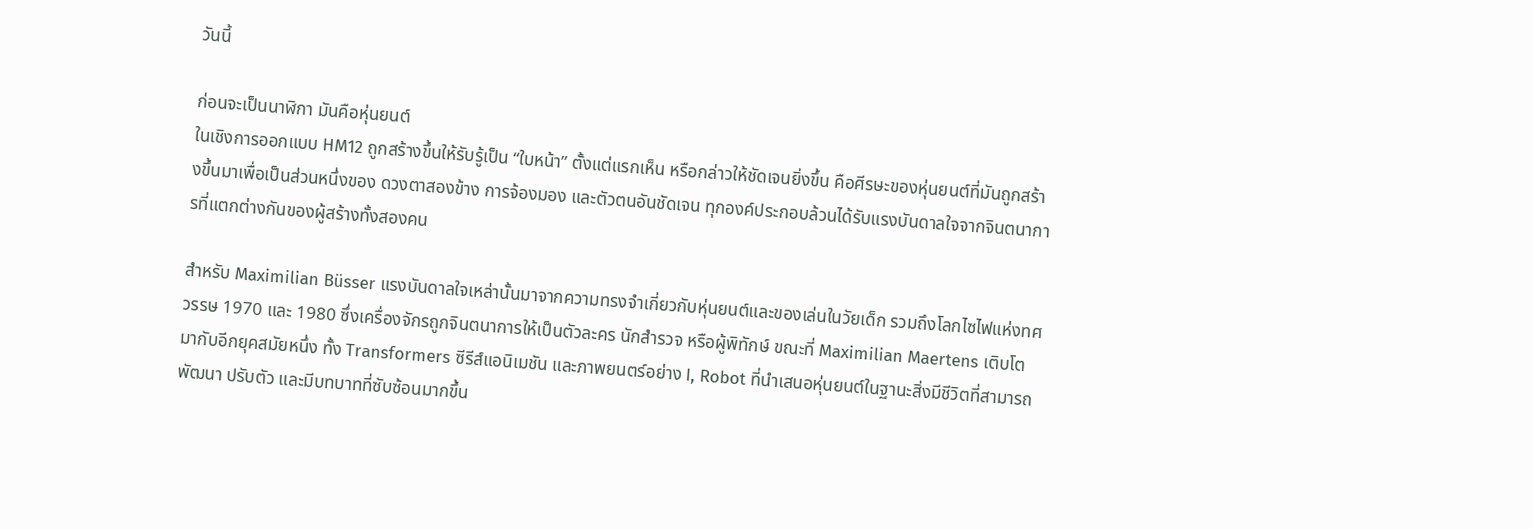วันนี้

ก่อนจะเป็นนาฬิกา มันคือหุ่นยนต์
ในเชิงการออกแบบ HM12 ถูกสร้างขึ้นให้รับรู้เป็น “ใบหน้า” ตั้งแต่แรกเห็น หรือกล่าวให้ชัดเจนยิ่งขึ้น คือศีรษะของหุ่นยนต์ที่มันถูกสร้างขึ้นมาเพื่อเป็นส่วนหนึ่งของ ดวงตาสองข้าง การจ้องมอง และตัวตนอันชัดเจน ทุกองค์ประกอบล้วนได้รับแรงบันดาลใจจากจินตนาการที่แตกต่างกันของผู้สร้างทั้งสองคน

สำหรับ Maximilian Büsser แรงบันดาลใจเหล่านั้นมาจากความทรงจำเกี่ยวกับหุ่นยนต์และของเล่นในวัยเด็ก รวมถึงโลกไซไฟแห่งทศวรรษ 1970 และ 1980 ซึ่งเครื่องจักรถูกจินตนาการให้เป็นตัวละคร นักสำรวจ หรือผู้พิทักษ์ ขณะที่ Maximilian Maertens เติบโตมากับอีกยุคสมัยหนึ่ง ทั้ง Transformers ซีรีส์แอนิเมชัน และภาพยนตร์อย่าง I, Robot ที่นำเสนอหุ่นยนต์ในฐานะสิ่งมีชีวิตที่สามารถพัฒนา ปรับตัว และมีบทบาทที่ซับซ้อนมากขึ้น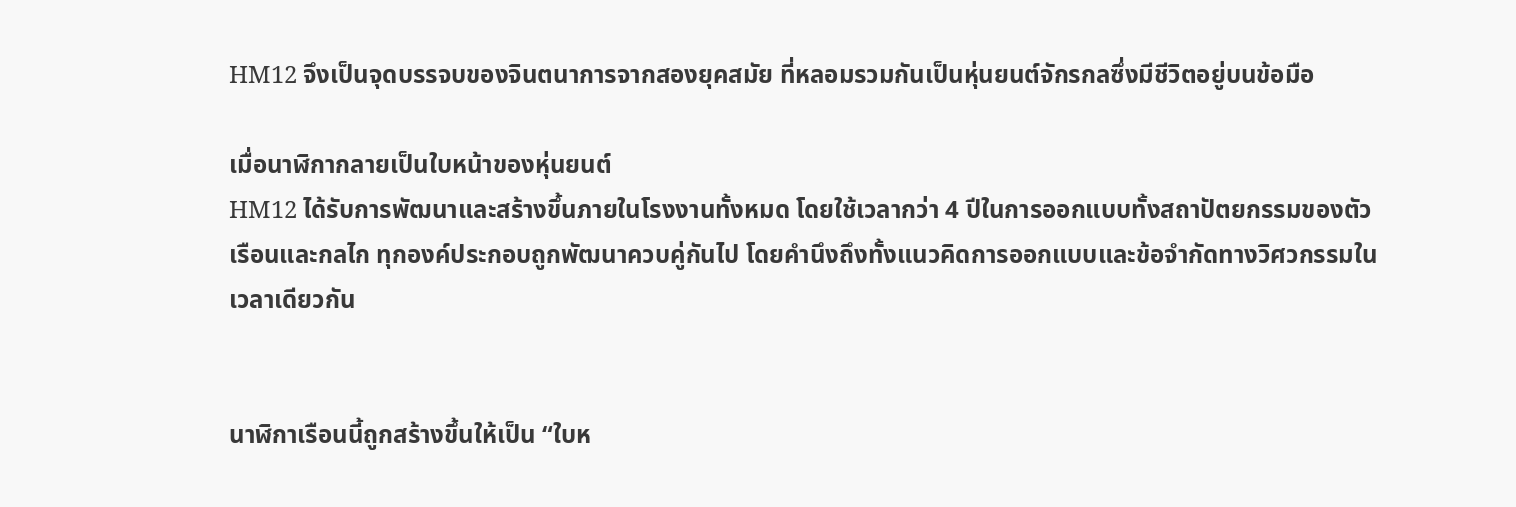HM12 จึงเป็นจุดบรรจบของจินตนาการจากสองยุคสมัย ที่หลอมรวมกันเป็นหุ่นยนต์จักรกลซึ่งมีชีวิตอยู่บนข้อมือ

เมื่อนาฬิกากลายเป็นใบหน้าของหุ่นยนต์
HM12 ได้รับการพัฒนาและสร้างขึ้นภายในโรงงานทั้งหมด โดยใช้เวลากว่า 4 ปีในการออกแบบทั้งสถาปัตยกรรมของตัวเรือนและกลไก ทุกองค์ประกอบถูกพัฒนาควบคู่กันไป โดยคำนึงถึงทั้งแนวคิดการออกแบบและข้อจำกัดทางวิศวกรรมในเวลาเดียวกัน


นาฬิกาเรือนนี้ถูกสร้างขึ้นให้เป็น “ใบห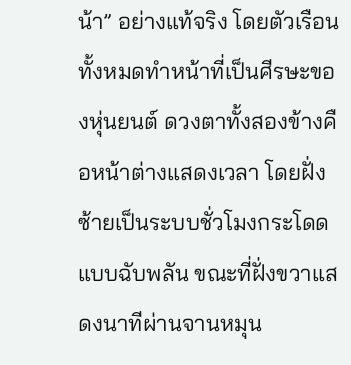น้า” อย่างแท้จริง โดยตัวเรือนทั้งหมดทำหน้าที่เป็นศีรษะของหุ่นยนต์ ดวงตาทั้งสองข้างคือหน้าต่างแสดงเวลา โดยฝั่งซ้ายเป็นระบบชั่วโมงกระโดดแบบฉับพลัน ขณะที่ฝั่งขวาแสดงนาทีผ่านจานหมุน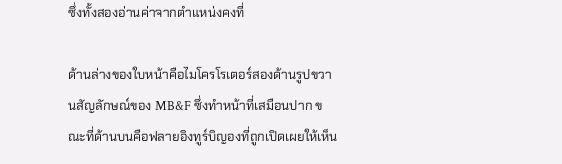ซึ่งทั้งสองอ่านค่าจากตำแหน่งคงที่

ด้านล่างของใบหน้าคือไมโครโรเตอร์สองด้านรูปขวานสัญลักษณ์ของ MB&F ซึ่งทำหน้าที่เสมือนปาก ขณะที่ด้านบนคือฟลายอิงทูร์บิญองที่ถูกเปิดเผยให้เห็น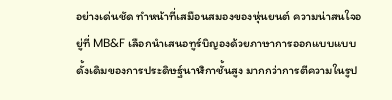อย่างเด่นชัด ทำหน้าที่เสมือนสมองของหุ่นยนต์ ความน่าสนใจอยู่ที่ MB&F เลือกนำเสนอทูร์บิญองด้วยภาษาการออกแบบแบบดั้งเดิมของการประดิษฐ์นาฬิกาชั้นสูง มากกว่าการตีความในรูป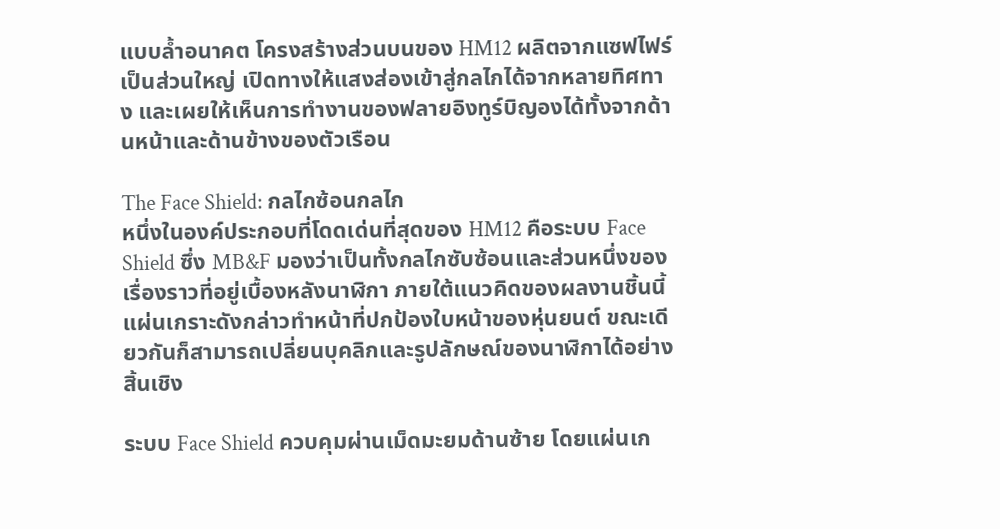แบบล้ำอนาคต โครงสร้างส่วนบนของ HM12 ผลิตจากแซฟไฟร์เป็นส่วนใหญ่ เปิดทางให้แสงส่องเข้าสู่กลไกได้จากหลายทิศทาง และเผยให้เห็นการทำงานของฟลายอิงทูร์บิญองได้ทั้งจากด้านหน้าและด้านข้างของตัวเรือน

The Face Shield: กลไกซ้อนกลไก
หนึ่งในองค์ประกอบที่โดดเด่นที่สุดของ HM12 คือระบบ Face Shield ซึ่ง MB&F มองว่าเป็นทั้งกลไกซับซ้อนและส่วนหนึ่งของเรื่องราวที่อยู่เบื้องหลังนาฬิกา ภายใต้แนวคิดของผลงานชิ้นนี้ แผ่นเกราะดังกล่าวทำหน้าที่ปกป้องใบหน้าของหุ่นยนต์ ขณะเดียวกันก็สามารถเปลี่ยนบุคลิกและรูปลักษณ์ของนาฬิกาได้อย่างสิ้นเชิง

ระบบ Face Shield ควบคุมผ่านเม็ดมะยมด้านซ้าย โดยแผ่นเก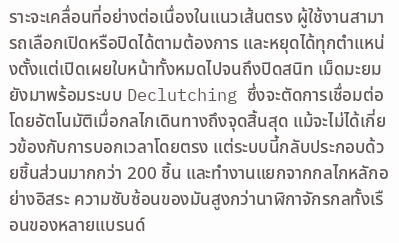ราะจะเคลื่อนที่อย่างต่อเนื่องในแนวเส้นตรง ผู้ใช้งานสามารถเลือกเปิดหรือปิดได้ตามต้องการ และหยุดได้ทุกตำแหน่งตั้งแต่เปิดเผยใบหน้าทั้งหมดไปจนถึงปิดสนิท เม็ดมะยมยังมาพร้อมระบบ Declutching ซึ่งจะตัดการเชื่อมต่อโดยอัตโนมัติเมื่อกลไกเดินทางถึงจุดสิ้นสุด แม้จะไม่ได้เกี่ยวข้องกับการบอกเวลาโดยตรง แต่ระบบนี้กลับประกอบด้วยชิ้นส่วนมากกว่า 200 ชิ้น และทำงานแยกจากกลไกหลักอย่างอิสระ ความซับซ้อนของมันสูงกว่านาฬิกาจักรกลทั้งเรือนของหลายแบรนด์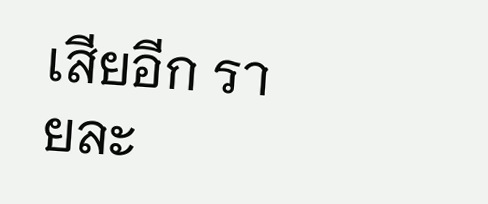เสียอีก รายละ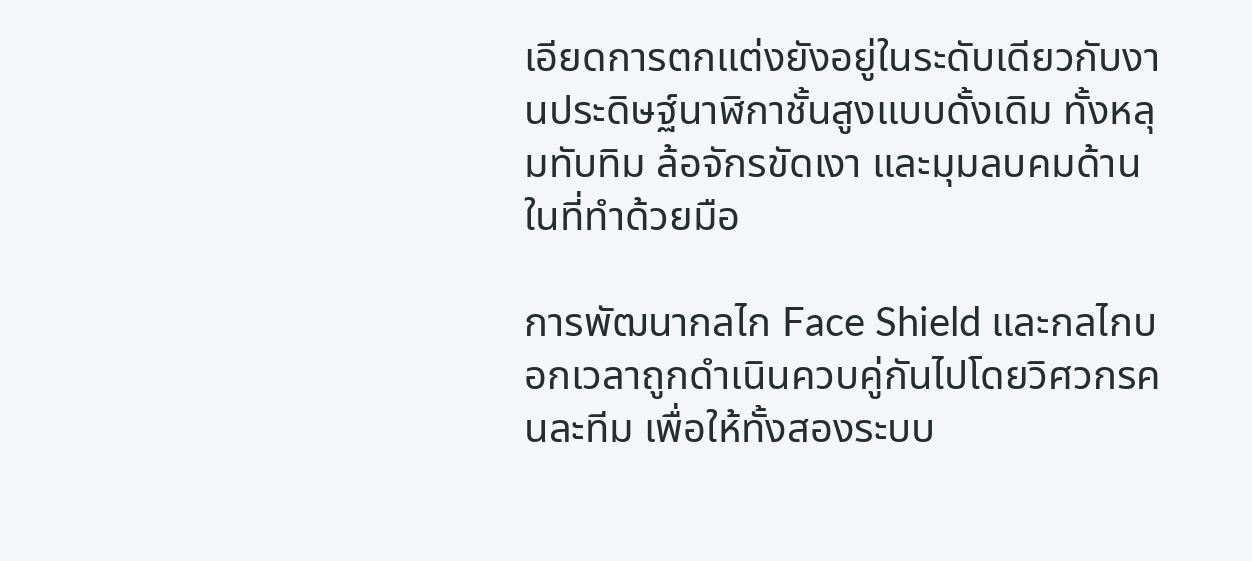เอียดการตกแต่งยังอยู่ในระดับเดียวกับงานประดิษฐ์นาฬิกาชั้นสูงแบบดั้งเดิม ทั้งหลุมทับทิม ล้อจักรขัดเงา และมุมลบคมด้านในที่ทำด้วยมือ

การพัฒนากลไก Face Shield และกลไกบอกเวลาถูกดำเนินควบคู่กันไปโดยวิศวกรคนละทีม เพื่อให้ทั้งสองระบบ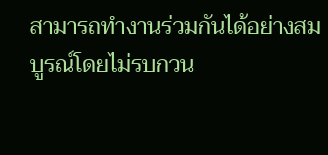สามารถทำงานร่วมกันได้อย่างสมบูรณ์โดยไม่รบกวน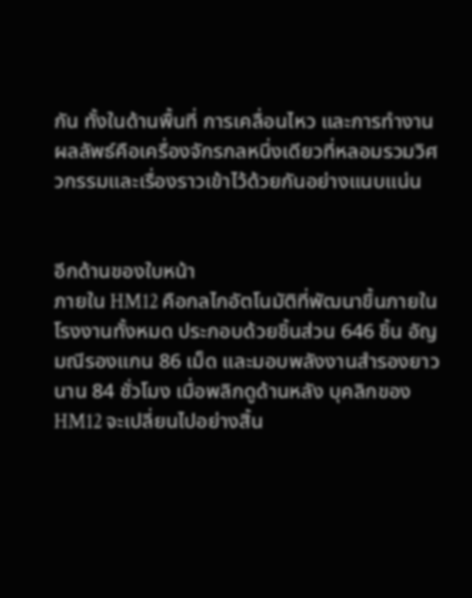กัน ทั้งในด้านพื้นที่ การเคลื่อนไหว และการทำงาน ผลลัพธ์คือเครื่องจักรกลหนึ่งเดียวที่หลอมรวมวิศวกรรมและเรื่องราวเข้าไว้ด้วยกันอย่างแนบแน่น


อีกด้านของใบหน้า
ภายใน HM12 คือกลไกอัตโนมัติที่พัฒนาขึ้นภายในโรงงานทั้งหมด ประกอบด้วยชิ้นส่วน 646 ชิ้น อัญมณีรองแกน 86 เม็ด และมอบพลังงานสำรองยาวนาน 84 ชั่วโมง เมื่อพลิกดูด้านหลัง บุคลิกของ HM12 จะเปลี่ยนไปอย่างสิ้น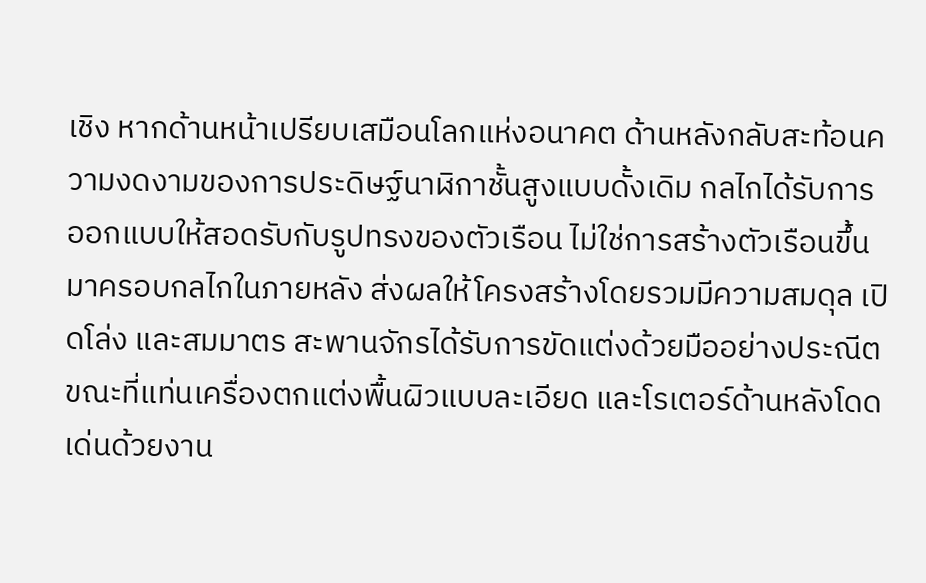เชิง หากด้านหน้าเปรียบเสมือนโลกแห่งอนาคต ด้านหลังกลับสะท้อนความงดงามของการประดิษฐ์นาฬิกาชั้นสูงแบบดั้งเดิม กลไกได้รับการออกแบบให้สอดรับกับรูปทรงของตัวเรือน ไม่ใช่การสร้างตัวเรือนขึ้นมาครอบกลไกในภายหลัง ส่งผลให้โครงสร้างโดยรวมมีความสมดุล เปิดโล่ง และสมมาตร สะพานจักรได้รับการขัดแต่งด้วยมืออย่างประณีต ขณะที่แท่นเครื่องตกแต่งพื้นผิวแบบละเอียด และโรเตอร์ด้านหลังโดดเด่นด้วยงาน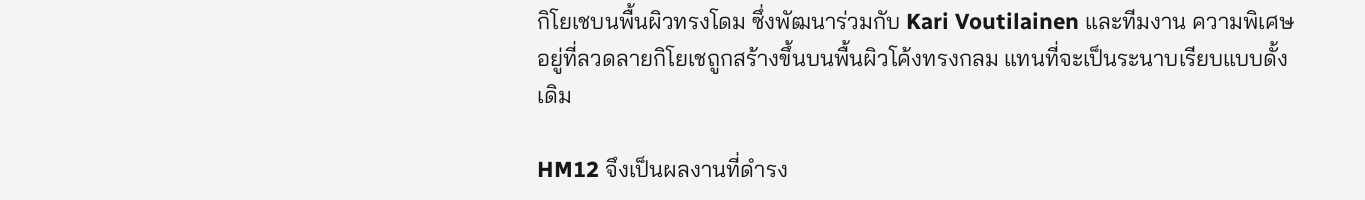กิโยเชบนพื้นผิวทรงโดม ซึ่งพัฒนาร่วมกับ Kari Voutilainen และทีมงาน ความพิเศษอยู่ที่ลวดลายกิโยเชถูกสร้างขึ้นบนพื้นผิวโค้งทรงกลม แทนที่จะเป็นระนาบเรียบแบบดั้งเดิม

HM12 จึงเป็นผลงานที่ดำรง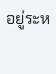อยู่ระห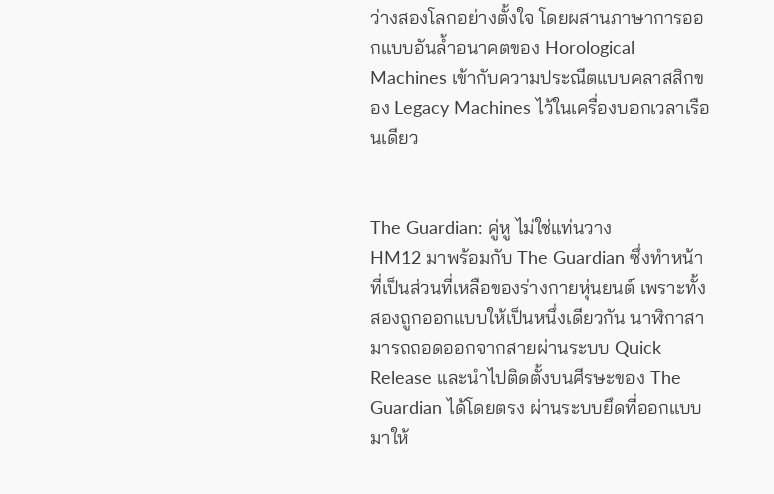ว่างสองโลกอย่างตั้งใจ โดยผสานภาษาการออกแบบอันล้ำอนาคตของ Horological Machines เข้ากับความประณีตแบบคลาสสิกของ Legacy Machines ไว้ในเครื่องบอกเวลาเรือนเดียว


The Guardian: คู่หู ไม่ใช่แท่นวาง
HM12 มาพร้อมกับ The Guardian ซึ่งทำหน้าที่เป็นส่วนที่เหลือของร่างกายหุ่นยนต์ เพราะทั้งสองถูกออกแบบให้เป็นหนึ่งเดียวกัน นาฬิกาสามารถถอดออกจากสายผ่านระบบ Quick Release และนำไปติดตั้งบนศีรษะของ The Guardian ได้โดยตรง ผ่านระบบยึดที่ออกแบบมาให้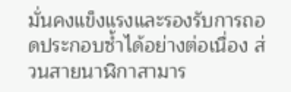มั่นคงแข็งแรงและรองรับการถอดประกอบซ้ำได้อย่างต่อเนื่อง ส่วนสายนาฬิกาสามาร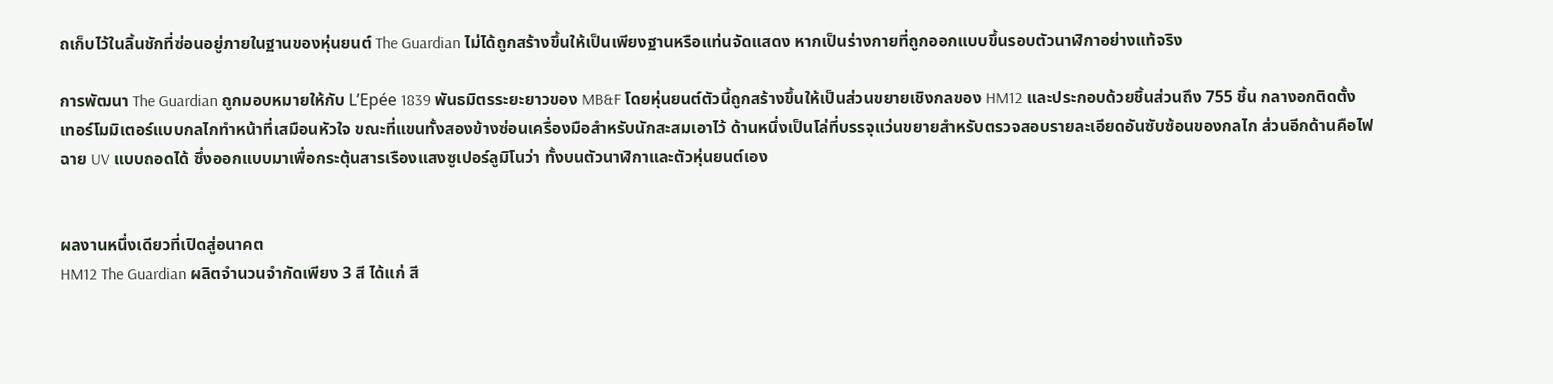ถเก็บไว้ในลิ้นชักที่ซ่อนอยู่ภายในฐานของหุ่นยนต์ The Guardian ไม่ได้ถูกสร้างขึ้นให้เป็นเพียงฐานหรือแท่นจัดแสดง หากเป็นร่างกายที่ถูกออกแบบขึ้นรอบตัวนาฬิกาอย่างแท้จริง

การพัฒนา The Guardian ถูกมอบหมายให้กับ L’Epée 1839 พันธมิตรระยะยาวของ MB&F โดยหุ่นยนต์ตัวนี้ถูกสร้างขึ้นให้เป็นส่วนขยายเชิงกลของ HM12 และประกอบด้วยชิ้นส่วนถึง 755 ชิ้น กลางอกติดตั้งเทอร์โมมิเตอร์แบบกลไกทำหน้าที่เสมือนหัวใจ ขณะที่แขนทั้งสองข้างซ่อนเครื่องมือสำหรับนักสะสมเอาไว้ ด้านหนึ่งเป็นโล่ที่บรรจุแว่นขยายสำหรับตรวจสอบรายละเอียดอันซับซ้อนของกลไก ส่วนอีกด้านคือไฟฉาย UV แบบถอดได้ ซึ่งออกแบบมาเพื่อกระตุ้นสารเรืองแสงซูเปอร์ลูมิโนว่า ทั้งบนตัวนาฬิกาและตัวหุ่นยนต์เอง


ผลงานหนึ่งเดียวที่เปิดสู่อนาคต
HM12 The Guardian ผลิตจำนวนจำกัดเพียง 3 สี ได้แก่ สี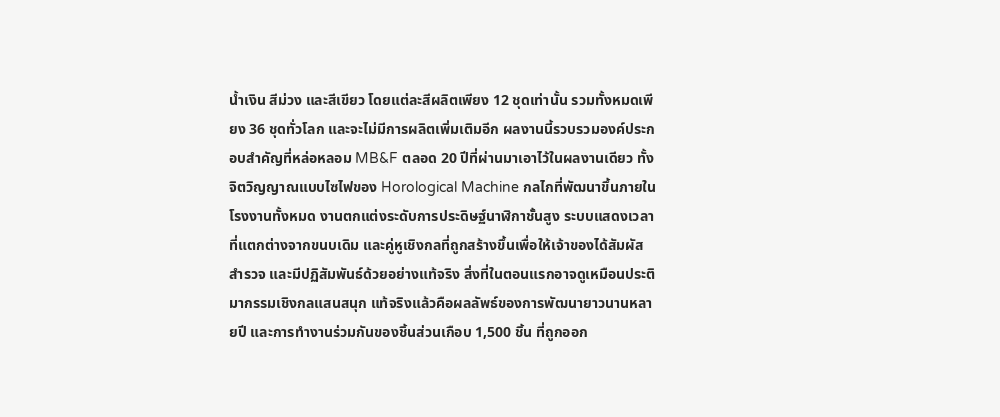น้ำเงิน สีม่วง และสีเขียว โดยแต่ละสีผลิตเพียง 12 ชุดเท่านั้น รวมทั้งหมดเพียง 36 ชุดทั่วโลก และจะไม่มีการผลิตเพิ่มเติมอีก ผลงานนี้รวบรวมองค์ประกอบสำคัญที่หล่อหลอม MB&F ตลอด 20 ปีที่ผ่านมาเอาไว้ในผลงานเดียว ทั้งจิตวิญญาณแบบไซไฟของ Horological Machine กลไกที่พัฒนาขึ้นภายในโรงงานทั้งหมด งานตกแต่งระดับการประดิษฐ์นาฬิกาชั้นสูง ระบบแสดงเวลาที่แตกต่างจากขนบเดิม และคู่หูเชิงกลที่ถูกสร้างขึ้นเพื่อให้เจ้าของได้สัมผัส สำรวจ และมีปฏิสัมพันธ์ด้วยอย่างแท้จริง สิ่งที่ในตอนแรกอาจดูเหมือนประติมากรรมเชิงกลแสนสนุก แท้จริงแล้วคือผลลัพธ์ของการพัฒนายาวนานหลายปี และการทำงานร่วมกันของชิ้นส่วนเกือบ 1,500 ชิ้น ที่ถูกออก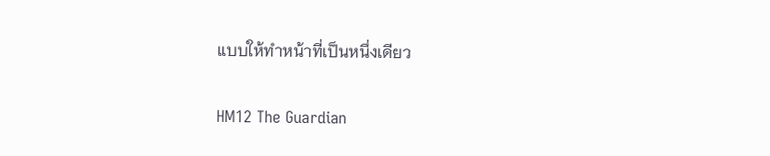แบบให้ทำหน้าที่เป็นหนึ่งเดียว

HM12 The Guardian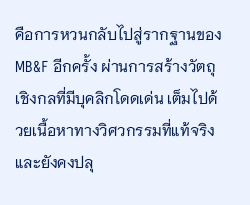คือการหวนกลับไปสู่รากฐานของ MB&F อีกครั้ง ผ่านการสร้างวัตถุเชิงกลที่มีบุคลิกโดดเด่น เต็มไปด้วยเนื้อหาทางวิศวกรรมที่แท้จริง และยังคงปลุ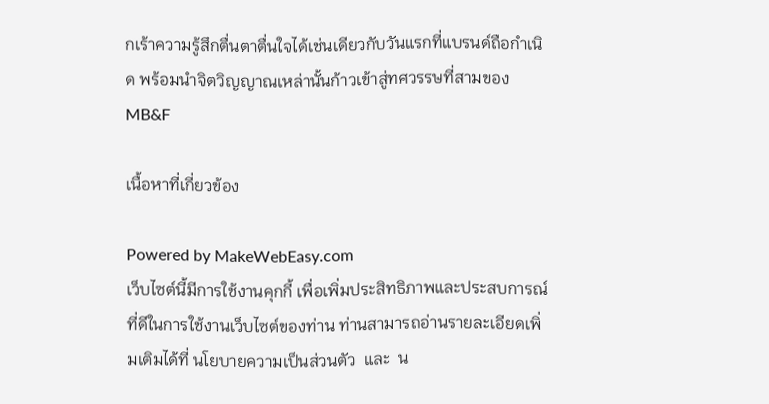กเร้าความรู้สึกตื่นตาตื่นใจได้เช่นเดียวกับวันแรกที่แบรนด์ถือกำเนิด พร้อมนำจิตวิญญาณเหล่านั้นก้าวเข้าสู่ทศวรรษที่สามของ MB&F

เนื้อหาที่เกี่ยวข้อง

Powered by MakeWebEasy.com
เว็บไซต์นี้มีการใช้งานคุกกี้ เพื่อเพิ่มประสิทธิภาพและประสบการณ์ที่ดีในการใช้งานเว็บไซต์ของท่าน ท่านสามารถอ่านรายละเอียดเพิ่มเติมได้ที่ นโยบายความเป็นส่วนตัว  และ  น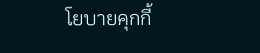โยบายคุกกี้